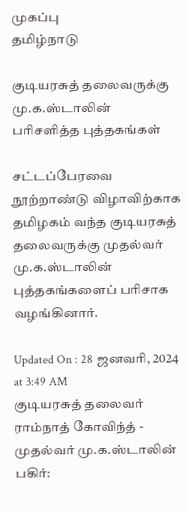முகப்பு
தமிழ்நாடு

குடியரசுத் தலைவருக்கு மு.க.ஸ்டாலின் பரிசளித்த புத்தகங்கள்

சட்டப்பேரவை நூற்றாண்டு விழாவிற்காக தமிழகம் வந்த குடியரசுத் தலைவருக்கு முதல்வர் மு.க.ஸ்டாலின் புத்தகங்களைப் பரிசாக வழங்கினார்.

Updated On : 28 ஜனவரி, 2024 at 3:49 AM
குடியரசுத் தலைவர் ராம்நாத் கோவிந்த் - முதல்வர் மு.க.ஸ்டாலின்
பகிர்: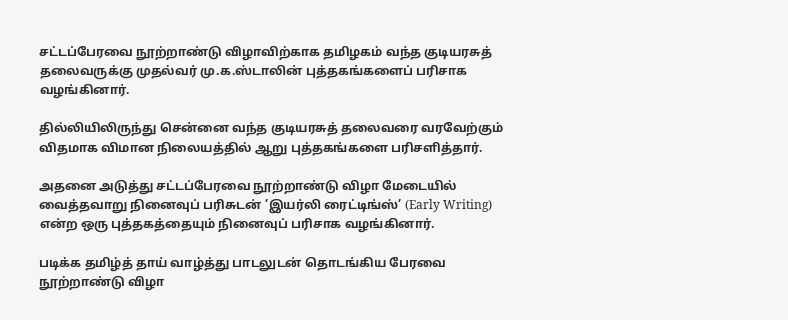சட்டப்பேரவை நூற்றாண்டு விழாவிற்காக தமிழகம் வந்த குடியரசுத் தலைவருக்கு முதல்வர் மு.க.ஸ்டாலின் புத்தகங்களைப் பரிசாக வழங்கினார்.

தில்லியிலிருந்து சென்னை வந்த குடியரசுத் தலைவரை வரவேற்கும் விதமாக விமான நிலையத்தில் ஆறு புத்தகங்களை பரிசளித்தார்.

அதனை அடுத்து சட்டப்பேரவை நூற்றாண்டு விழா மேடையில் வைத்தவாறு நினைவுப் பரிசுடன் ’இயர்லி ரைட்டிங்ஸ்’ (Early Writing) என்ற ஒரு புத்தகத்தையும் நினைவுப் பரிசாக வழங்கினார்.

படிக்க தமிழ்த் தாய் வாழ்த்து பாடலுடன் தொடங்கிய பேரவை நூற்றாண்டு விழா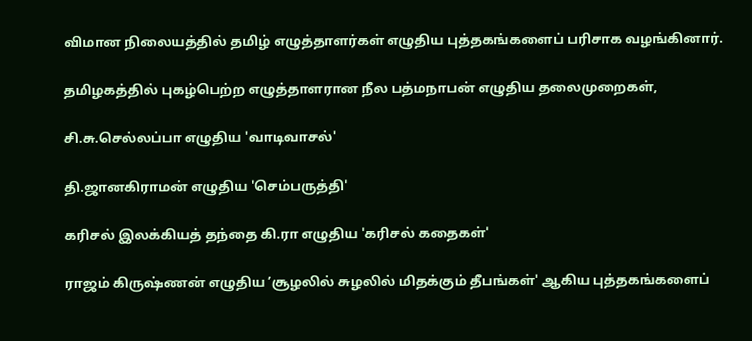விமான நிலையத்தில் தமிழ் எழுத்தாளர்கள் எழுதிய புத்தகங்களைப் பரிசாக வழங்கினார்.

தமிழகத்தில் புகழ்பெற்ற எழுத்தாளரான நீல பத்மநாபன் எழுதிய தலைமுறைகள்,

சி.சு.செல்லப்பா எழுதிய 'வாடிவாசல்'

தி.ஜானகிராமன் எழுதிய 'செம்பருத்தி'

கரிசல் இலக்கியத் தந்தை கி.ரா எழுதிய 'கரிசல் கதைகள்'

ராஜம் கிருஷ்ணன் எழுதிய ’சூழலில் சுழலில் மிதக்கும் தீபங்கள்' ஆகிய புத்தகங்களைப்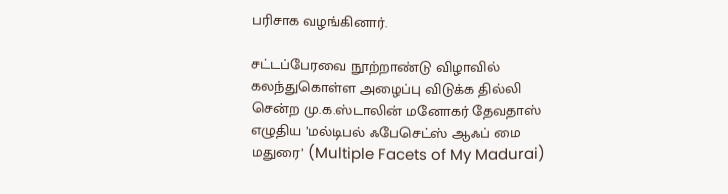பரிசாக வழங்கினார்.

சட்டப்பேரவை நூற்றாண்டு விழாவில் கலந்துகொள்ள அழைப்பு விடுக்க தில்லி சென்ற மு.க.ஸ்டாலின் மனோகர் தேவதாஸ் எழுதிய ’மல்டிபல் ஃபேசெட்ஸ் ஆஃப் மை மதுரை’ (Multiple Facets of My Madurai)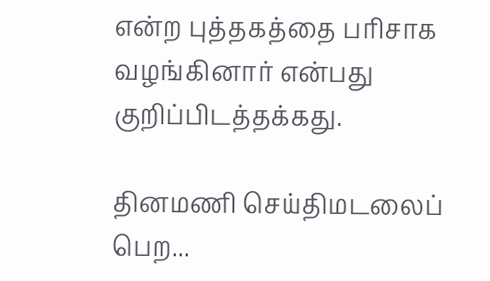என்ற புத்தகத்தை பரிசாக வழங்கினார் என்பது குறிப்பிடத்தக்கது.

தினமணி செய்திமடலைப் பெற...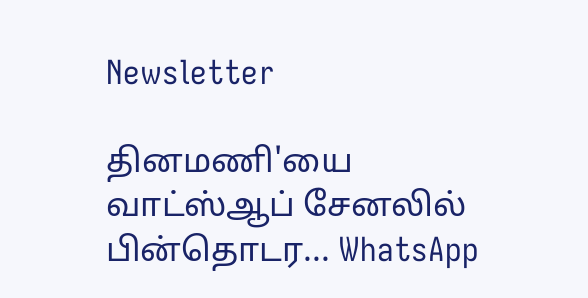Newsletter

தினமணி'யை வாட்ஸ்ஆப் சேனலில் பின்தொடர... WhatsApp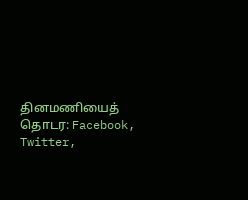தினமணியைத் தொடர: Facebook, Twitter,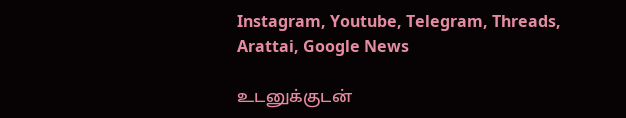Instagram, Youtube, Telegram, Threads, Arattai, Google News

உடனுக்குடன்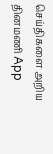செய்திகளை அறிய தினமணி App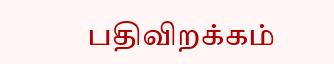பதிவிறக்கம்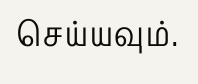செய்யவும்.